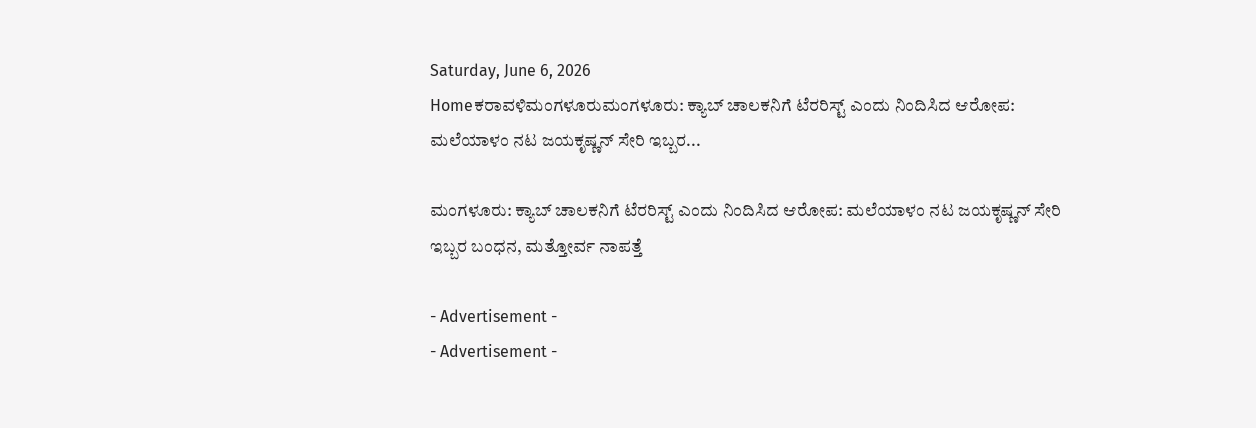Saturday, June 6, 2026
Homeಕರಾವಳಿಮಂಗಳೂರುಮಂಗಳೂರು: ಕ್ಯಾಬ್ ಚಾಲಕನಿಗೆ ಟೆರರಿಸ್ಟ್ ಎಂದು ನಿಂದಿಸಿದ ಆರೋಪ: ಮಲೆಯಾಳಂ ನಟ ಜಯಕೃಷ್ಣನ್ ಸೇರಿ ಇಬ್ಬರ...

ಮಂಗಳೂರು: ಕ್ಯಾಬ್ ಚಾಲಕನಿಗೆ ಟೆರರಿಸ್ಟ್ ಎಂದು ನಿಂದಿಸಿದ ಆರೋಪ: ಮಲೆಯಾಳಂ ನಟ ಜಯಕೃಷ್ಣನ್ ಸೇರಿ ಇಬ್ಬರ ಬಂಧನ, ಮತ್ತೋರ್ವ ನಾಪತ್ತೆ

- Advertisement -
- Advertisement -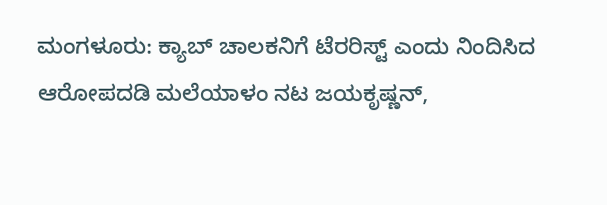ಮಂಗಳೂರು: ಕ್ಯಾಬ್ ಚಾಲಕನಿಗೆ ಟೆರರಿಸ್ಟ್ ಎಂದು ನಿಂದಿಸಿದ ಆರೋಪದಡಿ ಮಲೆಯಾಳಂ ನಟ ಜಯಕೃಷ್ಣನ್,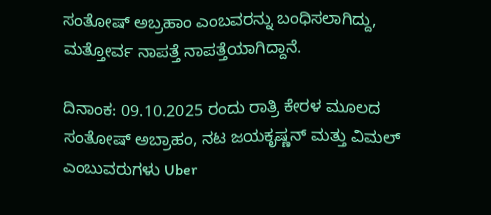ಸಂತೋಷ್ ಅಬ್ರಹಾಂ ಎಂಬವರನ್ನು ಬಂಧಿಸಲಾಗಿದ್ದು, ಮತ್ತೋರ್ವ ನಾಪತ್ತೆ ನಾಪತ್ತೆಯಾಗಿದ್ದಾನೆ.

ದಿನಾಂಕ: 09.10.2025 ರಂದು ರಾತ್ರಿ ಕೇರಳ ಮೂಲದ ಸಂತೋಷ್ ಅಬ್ರಾಹಂ, ನಟ ಜಯಕೃಷ್ಣನ್ ಮತ್ತು ವಿಮಲ್ ಎಂಬುವರುಗಳು Uber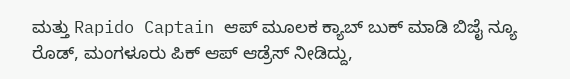ಮತ್ತು Rapido Captain ಆಪ್ ಮೂಲಕ ಕ್ಯಾಬ್ ಬುಕ್ ಮಾಡಿ ಬಿಜೈ ನ್ಯೂ ರೊಡ್, ಮಂಗಳೂರು ಪಿಕ್ ಆಪ್ ಆಡ್ರೆಸ್ ನೀಡಿದ್ದು,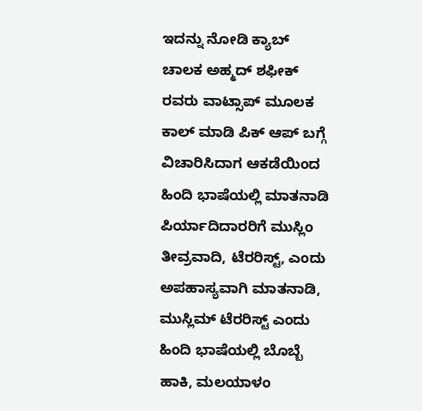ಇದನ್ನು ನೋಡಿ ಕ್ಯಾಬ್ ಚಾಲಕ ಅಹ್ಮದ್ ಶಫೀಕ್ ರವರು ವಾಟ್ಸಾಪ್ ಮೂಲಕ ಕಾಲ್ ಮಾಡಿ ಪಿಕ್ ಆಪ್ ಬಗ್ಗೆ ವಿಚಾರಿಸಿದಾಗ ಆಕಡೆಯಿಂದ ಹಿಂದಿ ಭಾಷೆಯಲ್ಲಿ ಮಾತನಾಡಿ ಪಿರ್ಯಾದಿದಾರರಿಗೆ ಮುಸ್ಲಿಂ ತೀವ್ರವಾದಿ, ಟೆರರಿಸ್ಟ್, ಎಂದು ಅಪಹಾಸ್ಯವಾಗಿ ಮಾತನಾಡಿ, ಮುಸ್ಲಿಮ್ ಟೆರರಿಸ್ಟ್ ಎಂದು ಹಿಂದಿ ಭಾಷೆಯಲ್ಲಿ ಬೊಬ್ಬೆ ಹಾಕಿ, ಮಲಯಾಳಂ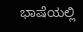ಭಾಷೆಯಲ್ಲಿ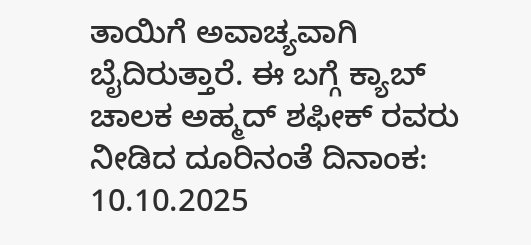ತಾಯಿಗೆ ಅವಾಚ್ಯವಾಗಿ ಬೈದಿರುತ್ತಾರೆ. ಈ ಬಗ್ಗೆ ಕ್ಯಾಬ್ ಚಾಲಕ ಅಹ್ಮದ್ ಶಫೀಕ್ ರವರು ನೀಡಿದ ದೂರಿನಂತೆ ದಿನಾಂಕ: 10.10.2025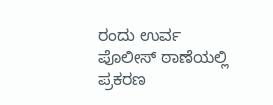ರಂದು ಉರ್ವ ಪೊಲೀಸ್ ಠಾಣೆಯಲ್ಲಿ ಪ್ರಕರಣ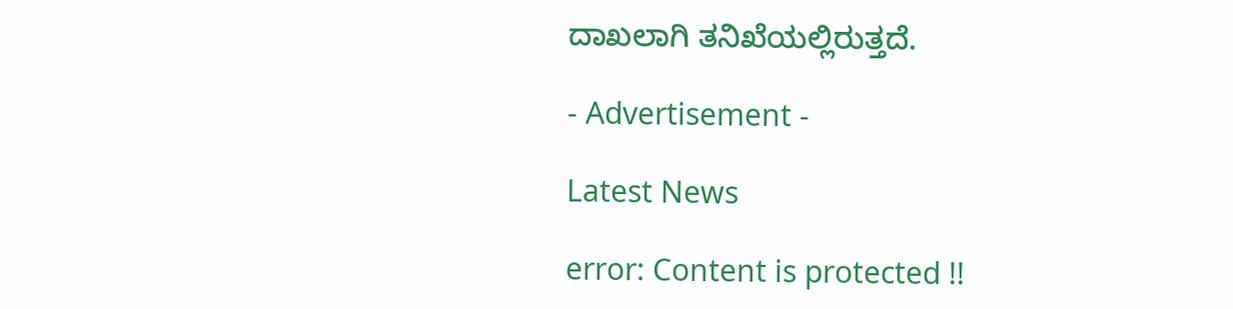ದಾಖಲಾಗಿ ತನಿಖೆಯಲ್ಲಿರುತ್ತದೆ.

- Advertisement -

Latest News

error: Content is protected !!